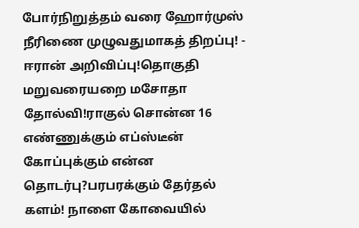போர்நிறுத்தம் வரை ஹோர்முஸ் நீரிணை முழுவதுமாகத் திறப்பு! - ஈரான் அறிவிப்பு!தொகுதி மறுவரையறை மசோதா தோல்வி!ராகுல் சொன்ன 16 எண்ணுக்கும் எப்ஸ்டீன் கோப்புக்கும் என்ன தொடர்பு?பரபரக்கும் தேர்தல் களம்! நாளை கோவையில்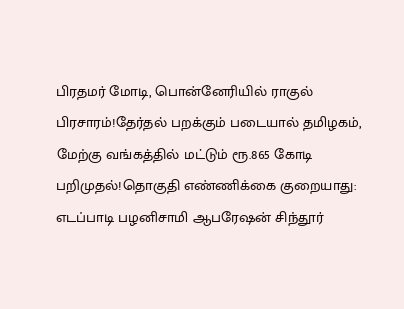பிரதமர் மோடி, பொன்னேரியில் ராகுல் பிரசாரம்!தேர்தல் பறக்கும் படையால் தமிழகம், மேற்கு வங்கத்தில் மட்டும் ரூ.865 கோடி பறிமுதல்!தொகுதி எண்ணிக்கை குறையாது: எடப்பாடி பழனிசாமி ஆபரேஷன் சிந்தூர்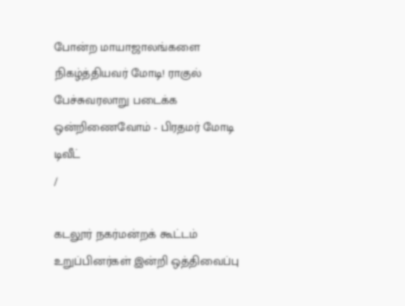போன்ற மாயாஜாலங்களை நிகழ்த்தியவர் மோடி! ராகுல் பேச்சுவரலாறு படைக்க ஒன்றிணைவோம் - பிரதமர் மோடி டிவீட்
/

கடலூர் நகர்மன்றக் கூட்டம் உறுப்பினர்கள் இன்றி ஒத்திவைப்பு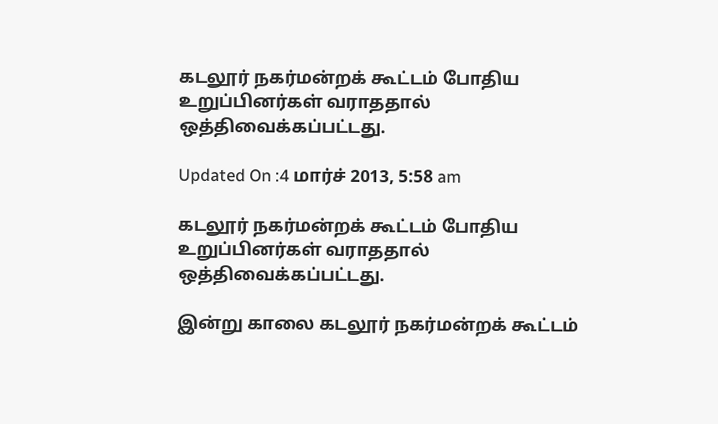கடலூர் நகர்மன்றக் கூட்டம் போதிய உறுப்பினர்கள் வராததால் ஒத்திவைக்கப்பட்டது.

Updated On :4 மார்ச் 2013, 5:58 am

கடலூர் நகர்மன்றக் கூட்டம் போதிய உறுப்பினர்கள் வராததால் ஒத்திவைக்கப்பட்டது.

இன்று காலை கடலூர் நகர்மன்றக் கூட்டம்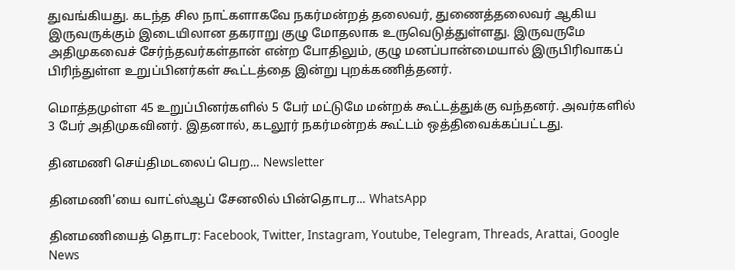துவங்கியது. கடந்த சில நாட்களாகவே நகர்மன்றத் தலைவர், துணைத்தலைவர் ஆகிய இருவருக்கும் இடையிலான தகராறு குழு மோதலாக உருவெடுத்துள்ளது. இருவருமே அதிமுகவைச் சேர்ந்தவர்கள்தான் என்ற போதிலும், குழு மனப்பான்மையால் இருபிரிவாகப் பிரிந்துள்ள உறுப்பினர்கள் கூட்டத்தை இன்று புறக்கணித்தனர்.

மொத்தமுள்ள 45 உறுப்பினர்களில் 5 பேர் மட்டுமே மன்றக் கூட்டத்துக்கு வந்தனர். அவர்களில் 3 பேர் அதிமுகவினர். இதனால், கடலூர் நகர்மன்றக் கூட்டம் ஒத்திவைக்கப்பட்டது.

தினமணி செய்திமடலைப் பெற... Newsletter

தினமணி'யை வாட்ஸ்ஆப் சேனலில் பின்தொடர... WhatsApp

தினமணியைத் தொடர: Facebook, Twitter, Instagram, Youtube, Telegram, Threads, Arattai, Google News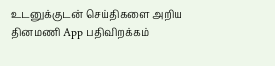உடனுக்குடன் செய்திகளை அறிய தினமணி App பதிவிறக்கம்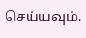செய்யவும்.